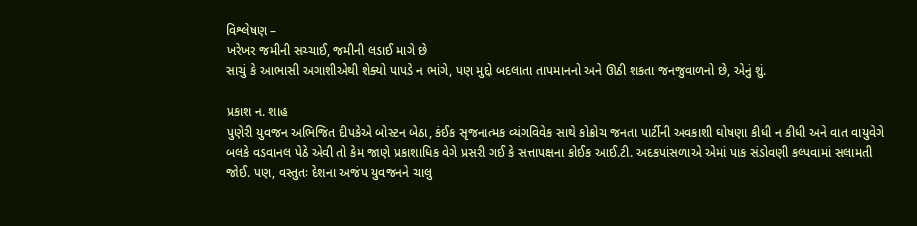વિશ્લેષણ –
ખરેખર જમીની સચ્ચાઈ, જમીની લડાઈ માગે છે
સાચું કે આભાસી અગાશીએથી શેક્યો પાપડે ન ભાંગે, પણ મુદ્દો બદલાતા તાપમાનનો અને ઊઠી શકતા જનજુવાળનો છે, એનું શું.

પ્રકાશ ન. શાહ
પુણેરી યુવજન અભિજિત દીપકેએ બોસ્ટન બેઠા, કંઈક સૃજનાત્મક વ્યંગવિવેક સાથે કોક્રોચ જનતા પાર્ટીની અવકાશી ઘોષણા કીધી ન કીધી અને વાત વાયુવેગે બલકે વડવાનલ પેઠે એવી તો કેમ જાણે પ્રકાશાધિક વેગે પ્રસરી ગઈ કે સત્તાપક્ષના કોઈક આઈ.ટી. અદકપાંસળાએ એમાં પાક સંડોવણી કલ્પવામાં સલામતી જોઈ. પણ, વસ્તુતઃ દેશના અજંપ યુવજનને ચાલુ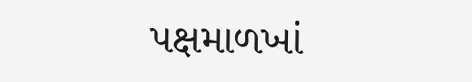પક્ષમાળખાં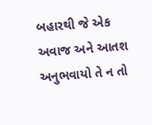બહારથી જે એક અવાજ અને આતશ અનુભવાયો તે ન તો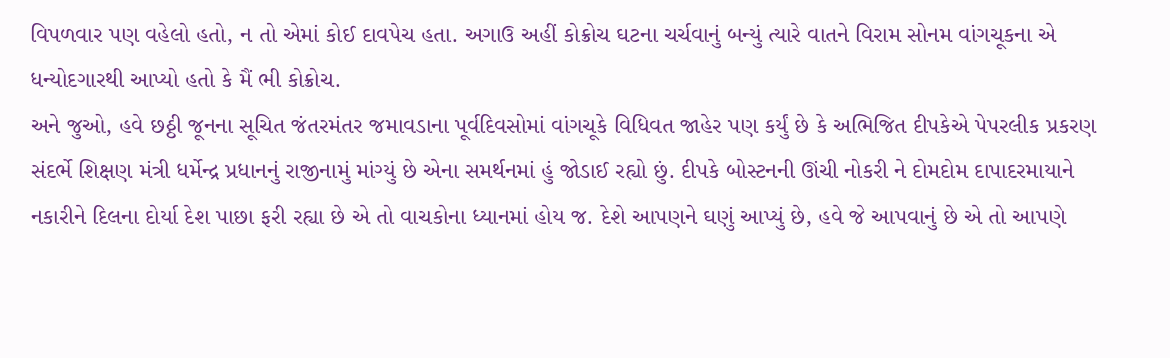વિપળવાર પણ વહેલો હતો, ન તો એમાં કોઈ દાવપેચ હતા. અગાઉ અહીં કોક્રોચ ઘટના ચર્ચવાનું બન્યું ત્યારે વાતને વિરામ સોનમ વાંગચૂકના એ ધન્યોદગારથી આપ્યો હતો કે મૈં ભી કોક્રોચ.
અને જુઓ, હવે છઠ્ઠી જૂનના સૂચિત જંતરમંતર જમાવડાના પૂર્વદિવસોમાં વાંગચૂકે વિધિવત જાહેર પણ કર્યું છે કે અભિજિત દીપકેએ પેપરલીક પ્રકરણ સંદર્ભે શિક્ષણ મંત્રી ધર્મેન્દ્ર પ્રધાનનું રાજીનામું માંગ્યું છે એના સમર્થનમાં હું જોડાઈ રહ્યો છું. દીપકે બોસ્ટનની ઊંચી નોકરી ને દોમદોમ દાપાદરમાયાને નકારીને દિલના દોર્યા દેશ પાછા ફરી રહ્યા છે એ તો વાચકોના ધ્યાનમાં હોય જ. દેશે આપણને ઘણું આપ્યું છે, હવે જે આપવાનું છે એ તો આપણે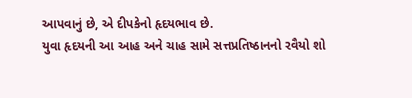આપવાનું છે, એ દીપકેનો હૃદયભાવ છે.
યુવા હૃદયની આ આહ અને ચાહ સામે સત્તપ્રતિષ્ઠાનનો રવૈયો શો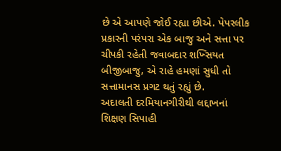છે એ આપણે જોઈ રહ્યા છીએ. પેપરલીક પ્રકારની પરંપરા એક બાજુ અને સત્તા પર ચીપકી રહેતી જવાબદાર શખ્સિયત બીજીબાજુ, એ રાહે હમણાં સુધી તો સત્તામાનસ પ્રગટ થતું રહ્યું છે.
અદાલતી દરમિયાનગીરીથી લદ્દાખનાં શિક્ષણ સિપાહી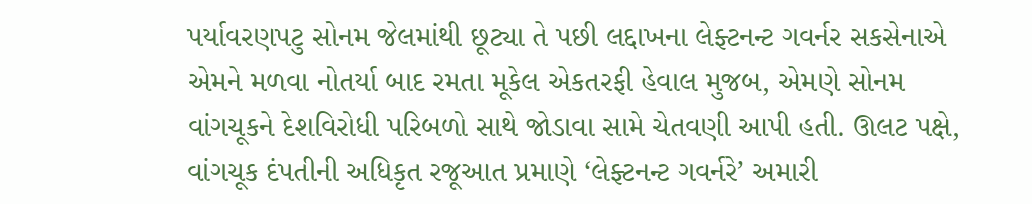પર્યાવરણપટુ સોનમ જેલમાંથી છૂટ્યા તે પછી લદ્દાખના લેફ્ટનન્ટ ગવર્નર સકસેનાએ એમને મળવા નોતર્યા બાદ રમતા મૂકેલ એકતરફી હેવાલ મુજબ, એમણે સોનમ વાંગચૂકને દેશવિરોધી પરિબળો સાથે જોડાવા સામે ચેતવણી આપી હતી. ઊલટ પક્ષે, વાંગચૂક દંપતીની અધિકૃત રજૂઆત પ્રમાણે ‘લેફ્ટનન્ટ ગવર્નરે’ અમારી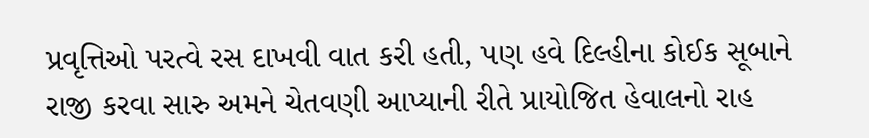પ્રવૃત્તિઓ પરત્વે રસ દાખવી વાત કરી હતી, પણ હવે દિલ્હીના કોઈક સૂબાને રાજી કરવા સારુ અમને ચેતવણી આપ્યાની રીતે પ્રાયોજિત હેવાલનો રાહ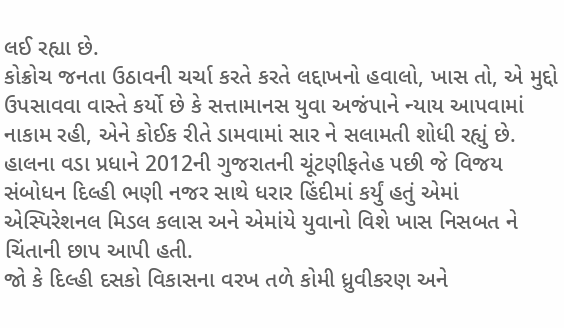લઈ રહ્યા છે.
કોક્રોચ જનતા ઉઠાવની ચર્ચા કરતે કરતે લદ્દાખનો હવાલો, ખાસ તો, એ મુદ્દો ઉપસાવવા વાસ્તે કર્યો છે કે સત્તામાનસ યુવા અજંપાને ન્યાય આપવામાં નાકામ રહી, એને કોઈક રીતે ડામવામાં સાર ને સલામતી શોધી રહ્યું છે. હાલના વડા પ્રધાને 2012ની ગુજરાતની ચૂંટણીફતેહ પછી જે વિજય સંબોધન દિલ્હી ભણી નજર સાથે ધરાર હિંદીમાં કર્યું હતું એમાં એસ્પિરેશનલ મિડલ કલાસ અને એમાંયે યુવાનો વિશે ખાસ નિસબત ને ચિંતાની છાપ આપી હતી.
જો કે દિલ્હી દસકો વિકાસના વરખ તળે કોમી ધ્રુવીકરણ અને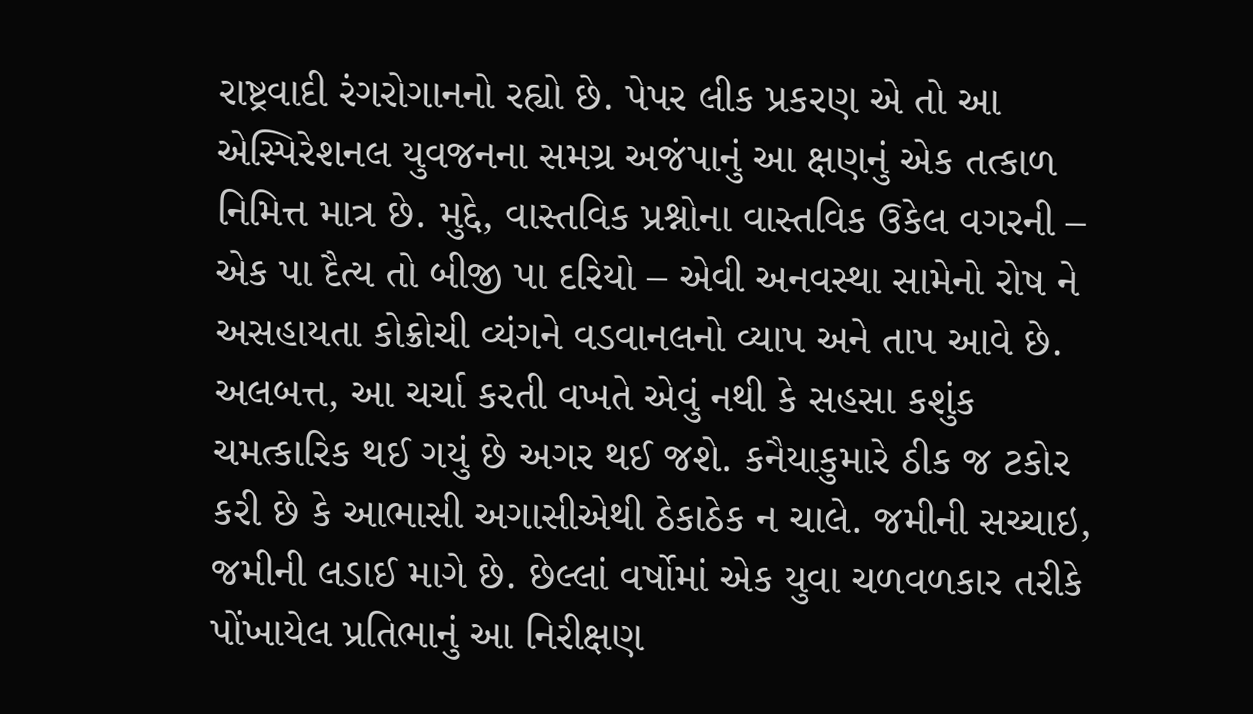રાષ્ટ્રવાદી રંગરોગાનનો રહ્યો છે. પેપર લીક પ્રકરણ એ તો આ એસ્પિરેશનલ યુવજનના સમગ્ર અજંપાનું આ ક્ષણનું એક તત્કાળ નિમિત્ત માત્ર છે. મુદ્દે, વાસ્તવિક પ્રશ્નોના વાસ્તવિક ઉકેલ વગરની – એક પા દૈત્ય તો બીજી પા દરિયો – એવી અનવસ્થા સામેનો રોષ ને અસહાયતા કોક્રોચી વ્યંગને વડવાનલનો વ્યાપ અને તાપ આવે છે.
અલબત્ત, આ ચર્ચા કરતી વખતે એવું નથી કે સહસા કશુંક ચમત્કારિક થઈ ગયું છે અગર થઈ જશે. કનૈયાકુમારે ઠીક જ ટકોર કરી છે કે આભાસી અગાસીએથી ઠેકાઠેક ન ચાલે. જમીની સચ્ચાઇ, જમીની લડાઈ માગે છે. છેલ્લાં વર્ષોમાં એક યુવા ચળવળકાર તરીકે પોંખાયેલ પ્રતિભાનું આ નિરીક્ષણ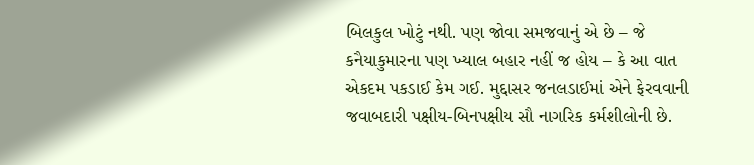બિલકુલ ખોટું નથી. પણ જોવા સમજવાનું એ છે – જે કનૈયાકુમારના પણ ખ્યાલ બહાર નહીં જ હોય – કે આ વાત એકદમ પકડાઈ કેમ ગઈ. મુદ્દાસર જનલડાઈમાં એને ફેરવવાની જવાબદારી પક્ષીય-બિનપક્ષીય સૌ નાગરિક કર્મશીલોની છે.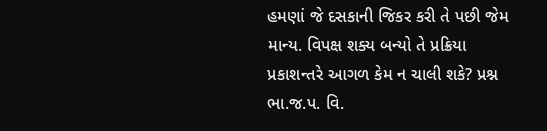હમણાં જે દસકાની જિકર કરી તે પછી જેમ માન્ય. વિપક્ષ શક્ય બન્યો તે પ્રક્રિયા પ્રકાશન્તરે આગળ કેમ ન ચાલી શકે? પ્રશ્ન ભા.જ.પ. વિ.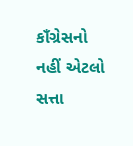કાઁગ્રેસનો નહીં એટલો સત્તા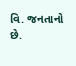વિ. જનતાનો છે.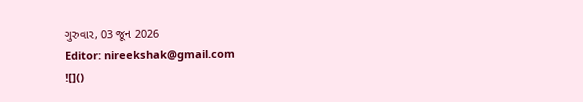ગુરુવાર, 03 જૂન 2026
Editor: nireekshak@gmail.com
![]()